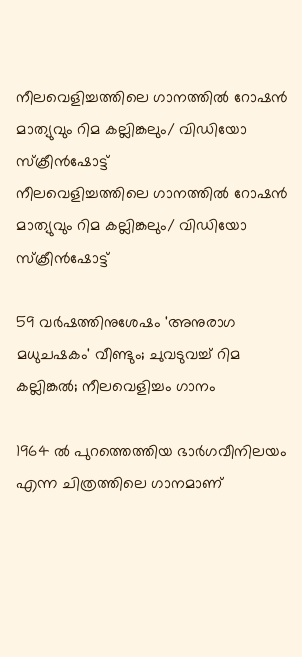നീലവെളിച്ചത്തിലെ ഗാനത്തിൽ റോഷൻ മാത്യുവും റിമ കല്ലിങ്കലും/ വിഡിയോ സ്ക്രീൻഷോട്ട്
നീലവെളിച്ചത്തിലെ ഗാനത്തിൽ റോഷൻ മാത്യുവും റിമ കല്ലിങ്കലും/ വിഡിയോ സ്ക്രീൻഷോട്ട്

59 വർഷത്തിനുശേഷം 'അനുരാഗ മധുചഷകം' വീണ്ടും; ചുവടുവച്ച് റിമ കല്ലിങ്കൽ; നീലവെളിച്ചം ഗാനം

1964 ല്‍ പുറത്തെത്തിയ ഭാര്‍ഗവീനിലയം എന്ന ചിത്രത്തിലെ ഗാനമാണ്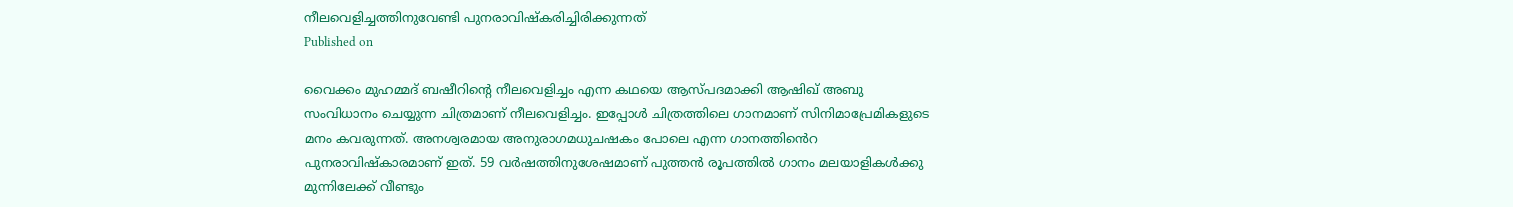നീലവെളിച്ചത്തിനുവേണ്ടി പുനരാവിഷ്കരിച്ചിരിക്കുന്നത്
Published on

വൈക്കം മുഹമ്മദ് ബഷീറിന്റെ നീലവെളിച്ചം എന്ന കഥയെ ആസ്പദമാക്കി ആഷിഖ് അബു സംവിധാനം ചെയ്യുന്ന ചിത്രമാണ് നീലവെളിച്ചം. ഇപ്പോൾ ചിത്രത്തിലെ ഗാനമാണ് സിനിമാപ്രേമികളുടെ മനം കവരുന്നത്. അനശ്വരമായ അനുരാഗമധുചഷകം പോലെ എന്ന ഗാനത്തിൻെറ പുനരാവിഷ്കാരമാണ് ഇത്. 59 വർഷത്തിനുശേഷമാണ് പുത്തൻ രൂപത്തിൽ ഗാനം മലയാളികൾക്കു മുന്നിലേക്ക് വീണ്ടും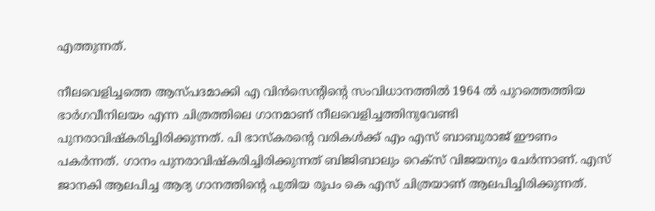എത്തുന്നത്.

നീലവെളിച്ചത്തെ ആസ്പദമാക്കി എ വിന്‍സെന്‍റിന്‍റെ സംവിധാനത്തില്‍ 1964 ല്‍ പുറത്തെത്തിയ ഭാര്‍ഗവീനിലയം എന്ന ചിത്രത്തിലെ ഗാനമാണ് നീലവെളിച്ചത്തിനുവേണ്ടി പുനരാവിഷ്കരിച്ചിരിക്കുന്നത്. പി ഭാസ്കരന്‍റെ വരികള്‍ക്ക് എം എസ് ബാബുരാജ് ഈണം പകര്‍ന്നത്. ഗാനം പുനരാവിഷ്കരിച്ചിരിക്കുന്നത് ബിജിബാലും റെക്‌സ് വിജയനും ചേര്‍ന്നാണ്. എസ് ജാനകി ആലപിച്ച ആദ്യ ഗാനത്തിന്റെ പുതിയ രൂപം കെ എസ് ചിത്രയാണ് ആലപിച്ചിരിക്കുന്നത്.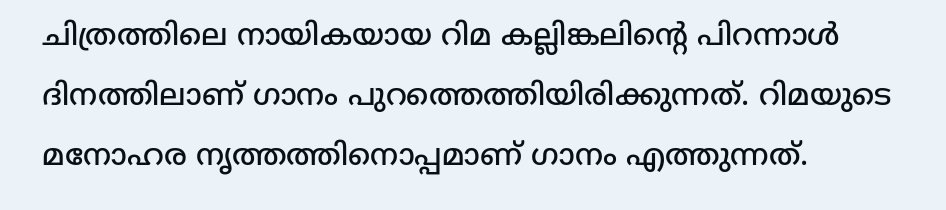ചിത്രത്തിലെ നായികയായ റിമ കല്ലിങ്കലിന്‍റെ പിറന്നാള്‍ ദിനത്തിലാണ് ഗാനം പുറത്തെത്തിയിരിക്കുന്നത്. റിമയുടെ മനോഹര നൃത്തത്തിനൊപ്പമാണ് ഗാനം എത്തുന്നത്.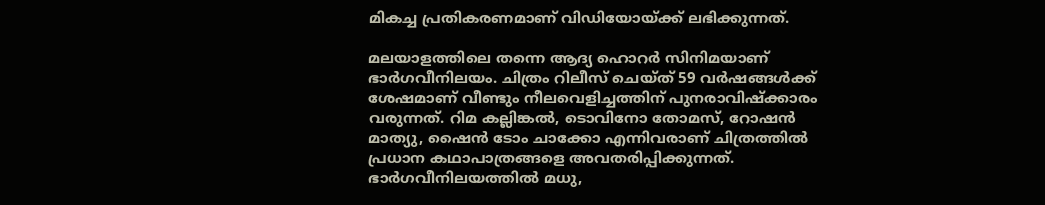മികച്ച പ്രതികരണമാണ് വിഡിയോയ്ക്ക് ലഭിക്കുന്നത്.

മലയാളത്തിലെ തന്നെ ആദ്യ ഹൊറര്‍ സിനിമയാണ് ഭാര്‍ഗവീനിലയം. ചിത്രം റിലീസ് ചെയ്ത് 59 വര്‍ഷങ്ങള്‍ക്ക് ശേഷമാണ് വീണ്ടും നീലവെളിച്ചത്തിന് പുനരാവിഷ്‌ക്കാരം വരുന്നത്. റിമ കല്ലിങ്കല്‍, ടൊവിനോ തോമസ്, റോഷന്‍ മാത്യു, ഷൈന്‍ ടോം ചാക്കോ എന്നിവരാണ് ചിത്രത്തില്‍ പ്രധാന കഥാപാത്രങ്ങളെ അവതരിപ്പിക്കുന്നത്. ഭാര്‍ഗവീനിലയത്തില്‍ മധു,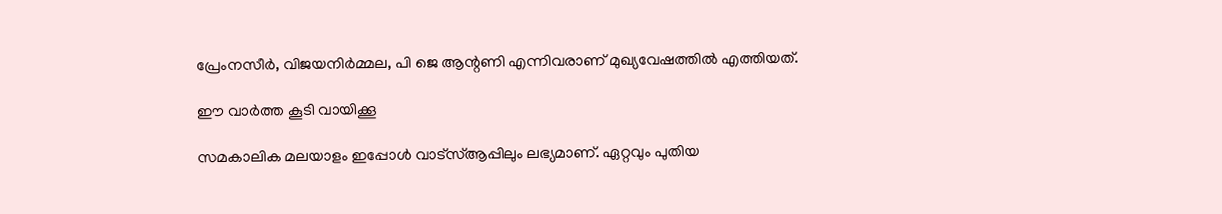പ്രേംനസീര്‍, വിജയനിര്‍മ്മല, പി ജെ ആന്റണി എന്നിവരാണ് മുഖ്യവേഷത്തിൽ എത്തിയത്.

ഈ വാര്‍ത്ത കൂടി വായിക്കൂ

സമകാലിക മലയാളം ഇപ്പോള്‍ വാട്‌സ്ആപ്പിലും ലഭ്യമാണ്. ഏറ്റവും പുതിയ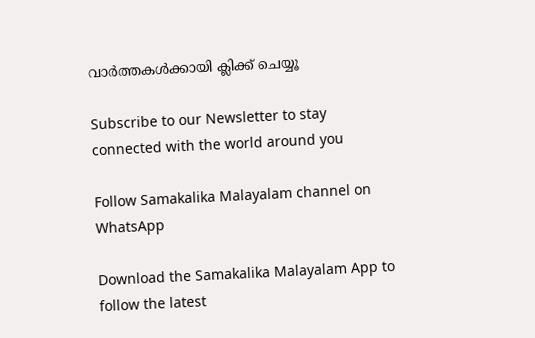വാര്‍ത്തകള്‍ക്കായി ക്ലിക്ക് ചെയ്യൂ

Subscribe to our Newsletter to stay connected with the world around you

Follow Samakalika Malayalam channel on WhatsApp

Download the Samakalika Malayalam App to follow the latest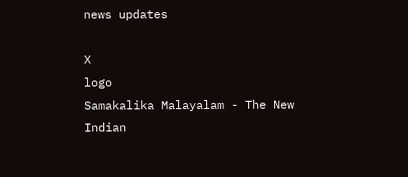news updates

X
logo
Samakalika Malayalam - The New Indian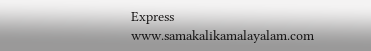Express
www.samakalikamalayalam.com